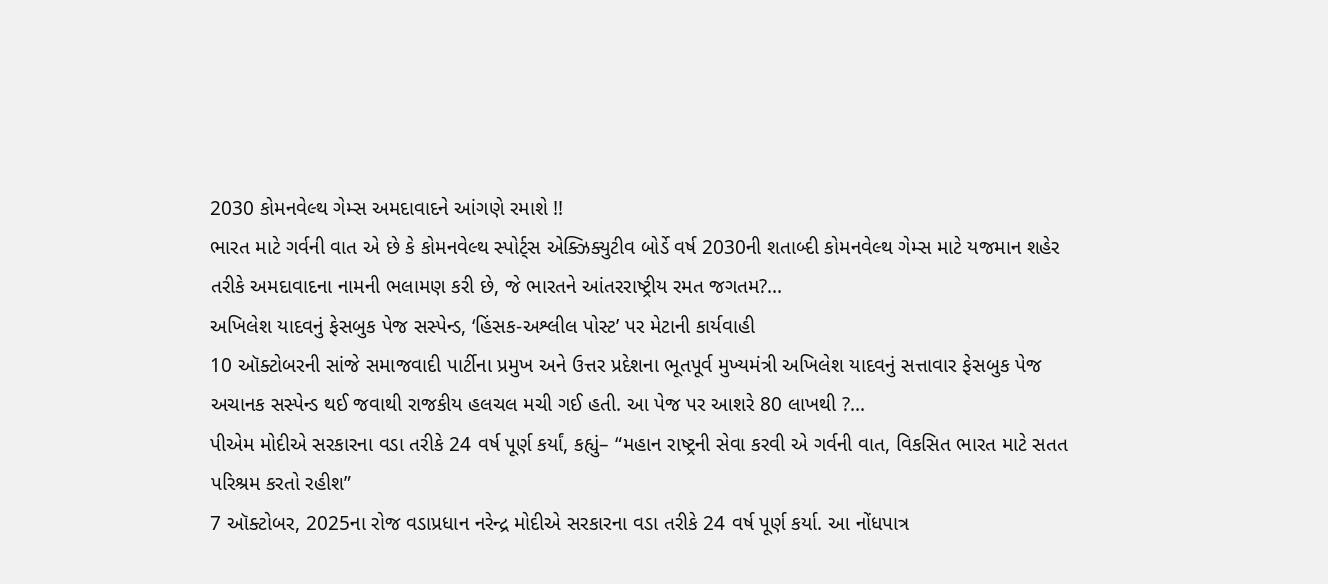2030 કોમનવેલ્થ ગેમ્સ અમદાવાદને આંગણે રમાશે !!
ભારત માટે ગર્વની વાત એ છે કે કોમનવેલ્થ સ્પોર્ટ્સ એક્ઝિક્યુટીવ બોર્ડે વર્ષ 2030ની શતાબ્દી કોમનવેલ્થ ગેમ્સ માટે યજમાન શહેર તરીકે અમદાવાદના નામની ભલામણ કરી છે, જે ભારતને આંતરરાષ્ટ્રીય રમત જગતમ?...
અખિલેશ યાદવનું ફેસબુક પેજ સસ્પેન્ડ, ‘હિંસક-અશ્લીલ પોસ્ટ’ પર મેટાની કાર્યવાહી
10 ઑક્ટોબરની સાંજે સમાજવાદી પાર્ટીના પ્રમુખ અને ઉત્તર પ્રદેશના ભૂતપૂર્વ મુખ્યમંત્રી અખિલેશ યાદવનું સત્તાવાર ફેસબુક પેજ અચાનક સસ્પેન્ડ થઈ જવાથી રાજકીય હલચલ મચી ગઈ હતી. આ પેજ પર આશરે 80 લાખથી ?...
પીએમ મોદીએ સરકારના વડા તરીકે 24 વર્ષ પૂર્ણ કર્યાં, કહ્યું– “મહાન રાષ્ટ્રની સેવા કરવી એ ગર્વની વાત, વિકસિત ભારત માટે સતત પરિશ્રમ કરતો રહીશ”
7 ઑક્ટોબર, 2025ના રોજ વડાપ્રધાન નરેન્દ્ર મોદીએ સરકારના વડા તરીકે 24 વર્ષ પૂર્ણ કર્યા. આ નોંધપાત્ર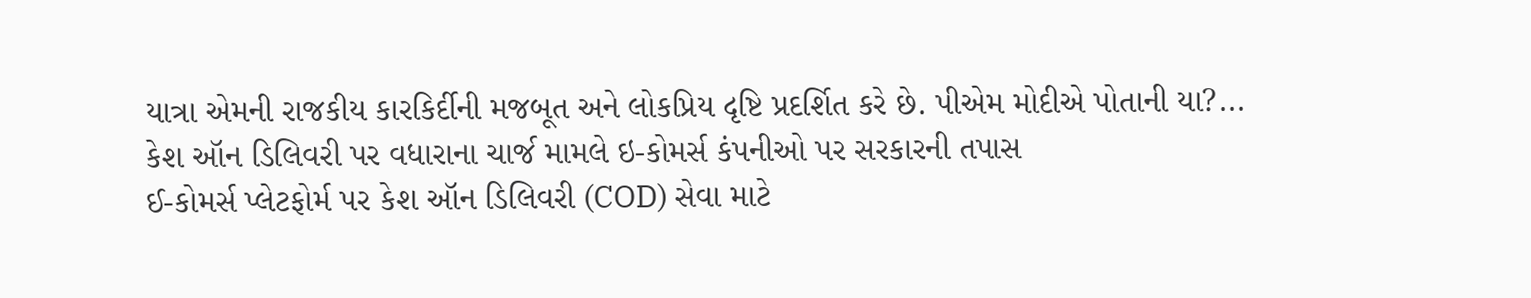યાત્રા એમની રાજકીય કારકિર્દીની મજબૂત અને લોકપ્રિય દૃષ્ટિ પ્રદર્શિત કરે છે. પીએમ મોદીએ પોતાની યા?...
કેશ ઑન ડિલિવરી પર વધારાના ચાર્જ મામલે ઇ-કોમર્સ કંપનીઓ પર સરકારની તપાસ
ઈ-કોમર્સ પ્લેટફોર્મ પર કેશ ઑન ડિલિવરી (COD) સેવા માટે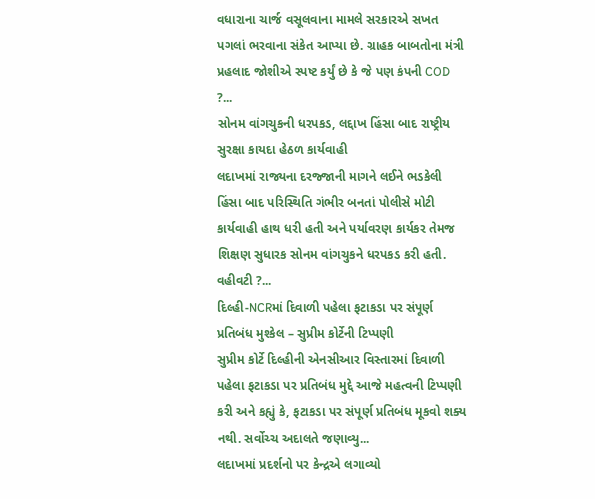વધારાના ચાર્જ વસૂલવાના મામલે સરકારએ સખત પગલાં ભરવાના સંકેત આપ્યા છે. ગ્રાહક બાબતોના મંત્રી પ્રહલાદ જોશીએ સ્પષ્ટ કર્યું છે કે જે પણ કંપની COD ?...
સોનમ વાંગચુકની ધરપકડ, લદ્દાખ હિંસા બાદ રાષ્ટ્રીય સુરક્ષા કાયદા હેઠળ કાર્યવાહી
લદાખમાં રાજ્યના દરજ્જાની માગને લઈને ભડકેલી હિંસા બાદ પરિસ્થિતિ ગંભીર બનતાં પોલીસે મોટી કાર્યવાહી હાથ ધરી હતી અને પર્યાવરણ કાર્યકર તેમજ શિક્ષણ સુધારક સોનમ વાંગચુકને ધરપકડ કરી હતી. વહીવટી ?...
દિલ્હી-NCRમાં દિવાળી પહેલા ફટાકડા પર સંપૂર્ણ પ્રતિબંધ મુશ્કેલ – સુપ્રીમ કોર્ટેની ટિપ્પણી
સુપ્રીમ કોર્ટે દિલ્હીની એનસીઆર વિસ્તારમાં દિવાળી પહેલા ફટાકડા પર પ્રતિબંધ મુદ્દે આજે મહત્વની ટિપ્પણી કરી અને કહ્યું કે, ફટાકડા પર સંપૂર્ણ પ્રતિબંધ મૂકવો શક્ય નથી. સર્વોચ્ચ અદાલતે જણાવ્યુ...
લદાખમાં પ્રદર્શનો પર કેન્દ્રએ લગાવ્યો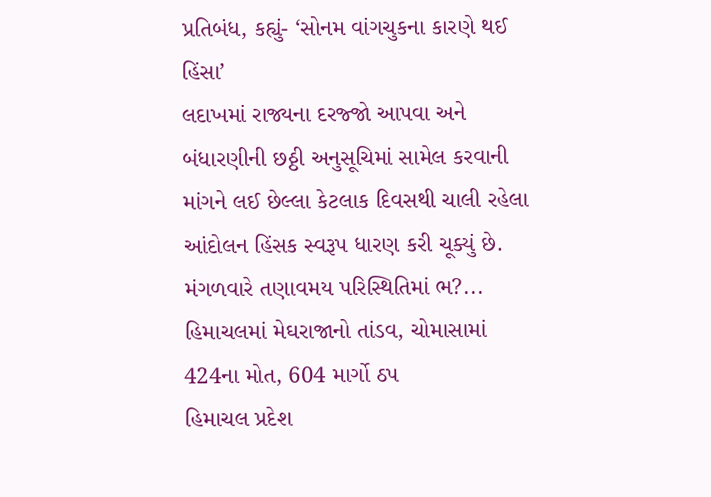પ્રતિબંધ, કહ્યું- ‘સોનમ વાંગચુકના કારણે થઈ હિંસા’
લદાખમાં રાજ્યના દરજ્જો આપવા અને બંધારણીની છઠ્ઠી અનુસૂચિમાં સામેલ કરવાની માંગને લઈ છેલ્લા કેટલાક દિવસથી ચાલી રહેલા આંદોલન હિંસક સ્વરૂપ ધારણ કરી ચૂક્યું છે. મંગળવારે તણાવમય પરિસ્થિતિમાં ભ?...
હિમાચલમાં મેઘરાજાનો તાંડવ, ચોમાસામાં 424ના મોત, 604 માર્ગો ઠપ
હિમાચલ પ્રદેશ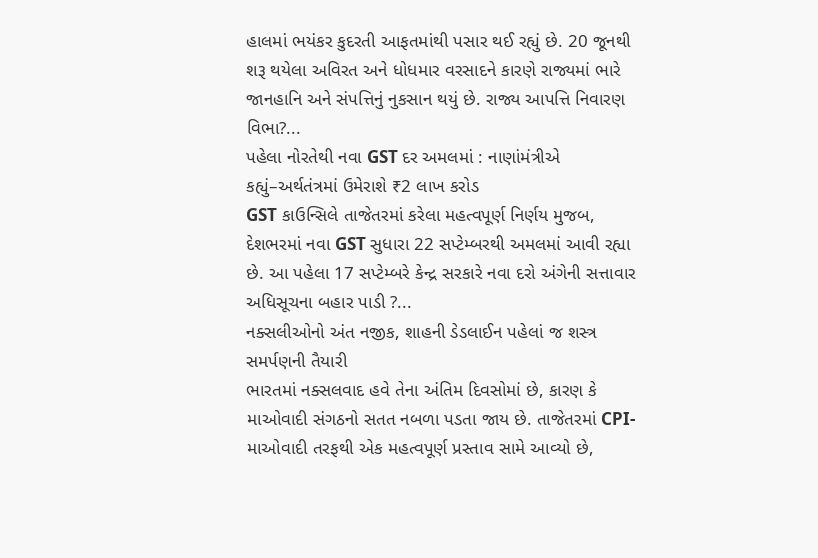હાલમાં ભયંકર કુદરતી આફતમાંથી પસાર થઈ રહ્યું છે. 20 જૂનથી શરૂ થયેલા અવિરત અને ધોધમાર વરસાદને કારણે રાજ્યમાં ભારે જાનહાનિ અને સંપત્તિનું નુકસાન થયું છે. રાજ્ય આપત્તિ નિવારણ વિભા?...
પહેલા નોરતેથી નવા GST દર અમલમાં : નાણાંમંત્રીએ કહ્યું–અર્થતંત્રમાં ઉમેરાશે ₹2 લાખ કરોડ
GST કાઉન્સિલે તાજેતરમાં કરેલા મહત્વપૂર્ણ નિર્ણય મુજબ, દેશભરમાં નવા GST સુધારા 22 સપ્ટેમ્બરથી અમલમાં આવી રહ્યા છે. આ પહેલા 17 સપ્ટેમ્બરે કેન્દ્ર સરકારે નવા દરો અંગેની સત્તાવાર અધિસૂચના બહાર પાડી ?...
નક્સલીઓનો અંત નજીક, શાહની ડેડલાઈન પહેલાં જ શસ્ત્ર સમર્પણની તૈયારી
ભારતમાં નક્સલવાદ હવે તેના અંતિમ દિવસોમાં છે, કારણ કે માઓવાદી સંગઠનો સતત નબળા પડતા જાય છે. તાજેતરમાં CPI-માઓવાદી તરફથી એક મહત્વપૂર્ણ પ્રસ્તાવ સામે આવ્યો છે,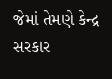જેમાં તેમણે કેન્દ્ર સરકાર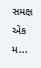સમક્ષ એક મ...